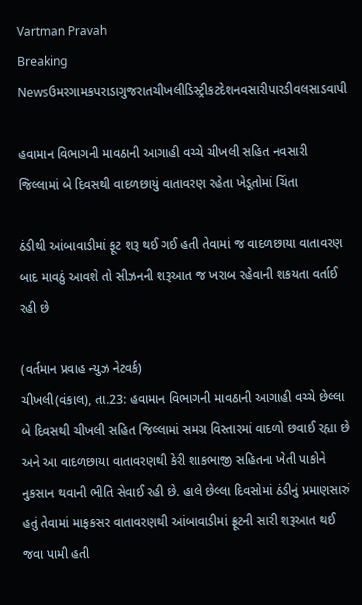Vartman Pravah
Breaking Newsઉમરગામકપરાડાગુજરાતચીખલીડિસ્ટ્રીકટદેશનવસારીપારડીવલસાડવાપી

હવામાન વિભાગની માવઠાની આગાહી વચ્‍ચે ચીખલી સહિત નવસારી જિલ્લામાં બે દિવસથી વાદળછાયું વાતાવરણ રહેતા ખેડૂતોમાં ચિંતા

ઠંડીથી આંબાવાડીમાં ફૂટ શરૂ થઈ ગઈ હતી તેવામાં જ વાદળછાયા વાતાવરણ બાદ માવઠું આવશે તો સીઝનની શરૂઆત જ ખરાબ રહેવાની શકયતા વર્તાઈ રહી છે

(વર્તમાન પ્રવાહ ન્‍યુઝ નેટવર્ક)
ચીખલી(વંકાલ), તા.23: હવામાન વિભાગની માવઠાની આગાહી વચ્‍ચે છેલ્લા બે દિવસથી ચીખલી સહિત જિલ્લામાં સમગ્ર વિસ્‍તારમાં વાદળો છવાઈ રહ્યા છે અને આ વાદળછાયા વાતાવરણથી કેરી શાકભાજી સહિતના ખેતી પાકોને નુકસાન થવાની ભીતિ સેવાઈ રહી છે. હાલે છેલ્લા દિવસોમાં ઠંડીનું પ્રમાણસારું હતું તેવામાં માફકસર વાતાવરણથી આંબાવાડીમાં ફ્રૂટની સારી શરૂઆત થઈ જવા પામી હતી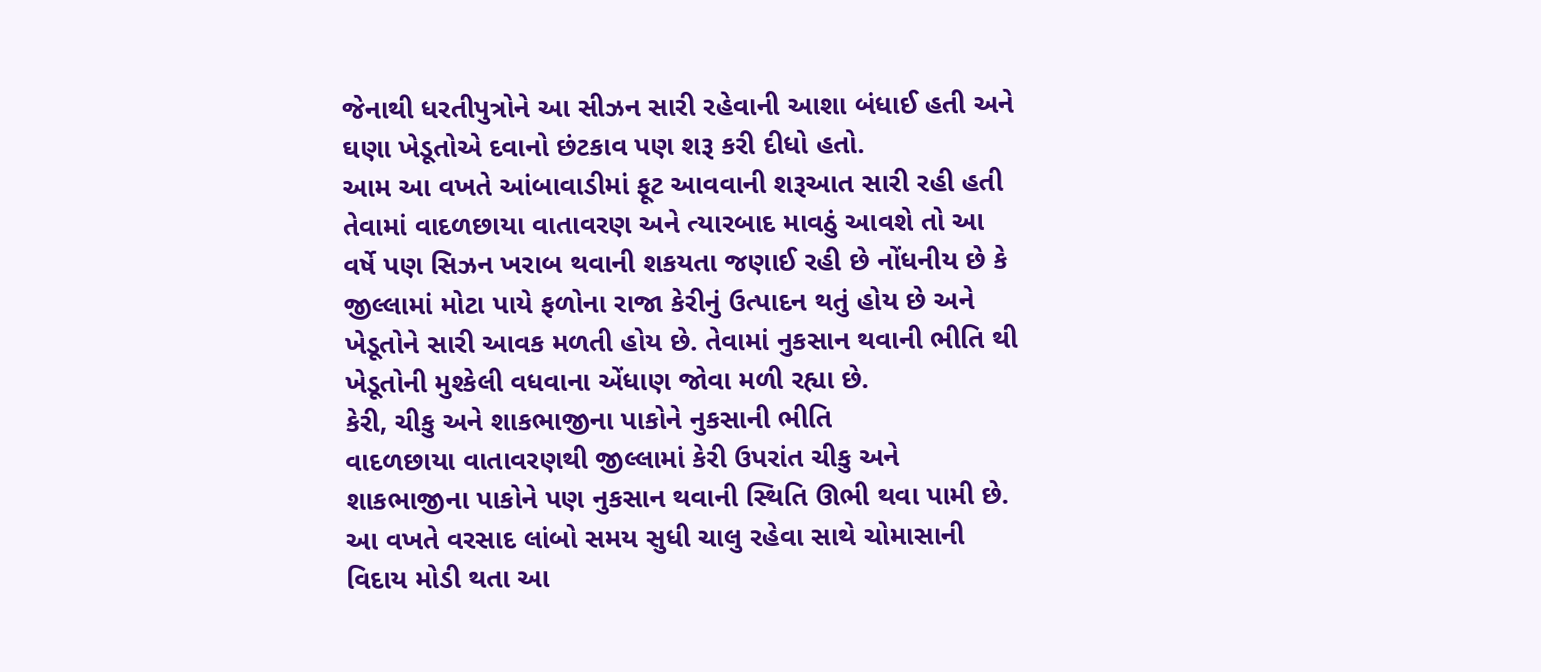જેનાથી ધરતીપુત્રોને આ સીઝન સારી રહેવાની આશા બંધાઈ હતી અને ઘણા ખેડૂતોએ દવાનો છંટકાવ પણ શરૂ કરી દીધો હતો.
આમ આ વખતે આંબાવાડીમાં ફૂટ આવવાની શરૂઆત સારી રહી હતી તેવામાં વાદળછાયા વાતાવરણ અને ત્‍યારબાદ માવઠું આવશે તો આ વર્ષે પણ સિઝન ખરાબ થવાની શકયતા જણાઈ રહી છે નોંધનીય છે કે જીલ્લામાં મોટા પાયે ફળોના રાજા કેરીનું ઉત્‍પાદન થતું હોય છે અને ખેડૂતોને સારી આવક મળતી હોય છે. તેવામાં નુકસાન થવાની ભીતિ થી ખેડૂતોની મુશ્‍કેલી વધવાના એંધાણ જોવા મળી રહ્યા છે.
કેરી, ચીકુ અને શાકભાજીના પાકોને નુકસાની ભીતિ
વાદળછાયા વાતાવરણથી જીલ્લામાં કેરી ઉપરાંત ચીકુ અને શાકભાજીના પાકોને પણ નુકસાન થવાની સ્‍થિતિ ઊભી થવા પામી છે. આ વખતે વરસાદ લાંબો સમય સુધી ચાલુ રહેવા સાથે ચોમાસાની વિદાય મોડી થતા આ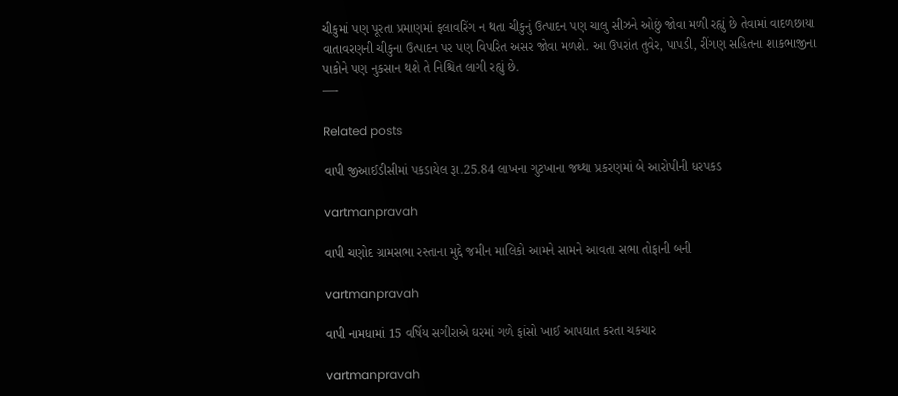ચીકુમાં પણ પૂરતા પ્રમાણમાં ફલાવરિંગ ન થતા ચીકુનું ઉત્‍પાદન પણ ચાલુ સીઝને ઓછું જોવા મળી રહ્યું છે તેવામાં વાદળછાયા વાતાવરણની ચીકુના ઉત્‍પાદન પર પણ વિપરિત અસર જોવા મળશે. આ ઉપરાંત તુવેર, પાપડી, રીંગણ સહિતના શાકભાજીના પાકોને પણ નુકસાન થશે તે નિશ્ચિત લાગી રહ્યું છે.
—-

Related posts

વાપી જીઆઈડીસીમાં પકડાયેલ રૂા.25.84 લાખના ગુટખાના જથ્‍થા પ્રકરણમાં બે આરોપીની ધરપકડ

vartmanpravah

વાપી ચણોદ ગ્રામસભા રસ્‍તાના મુદ્દે જમીન માલિકો આમને સામને આવતા સભા તોફાની બની

vartmanpravah

વાપી નામધામાં 15 વર્ષિય સગીરાએ ઘરમાં ગળે ફાંસો ખાઈ આપઘાત કરતા ચકચાર

vartmanpravah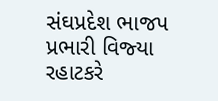સંઘપ્રદેશ ભાજપ પ્રભારી વિજ્‍યા રહાટકરે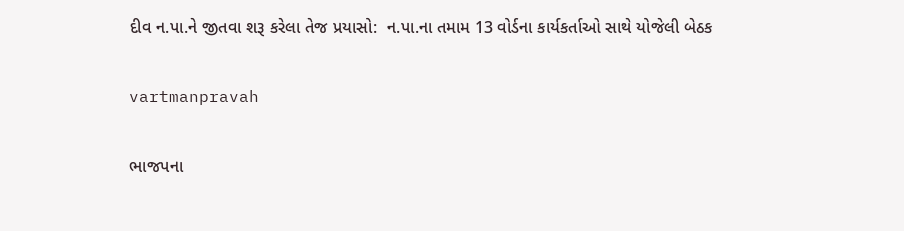દીવ ન.પા.ને જીતવા શરૂ કરેલા તેજ પ્રયાસો:  ન.પા.ના તમામ 13 વોર્ડના કાર્યકર્તાઓ સાથે યોજેલી બેઠક

vartmanpravah

ભાજપના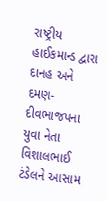રાષ્‍ટ્રીય હાઈકમાન્‍ડ દ્વારા દાનહ અને દમણ-દીવભાજપના યુવા નેતા વિશાલભાઈ ટંડેલને આસામ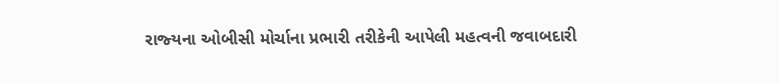રાજ્‍યના ઓબીસી મોર્ચાના પ્રભારી તરીકેની આપેલી મહત્‍વની જવાબદારી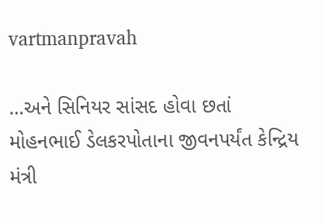vartmanpravah

…અને સિનિયર સાંસદ હોવા છતાં મોહનભાઈ ડેલકરપોતાના જીવનપર્યંત કેન્‍દ્રિય મંત્રી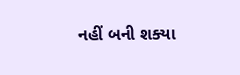નહીં બની શક્‍યા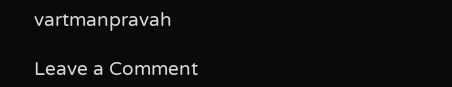vartmanpravah

Leave a Comment